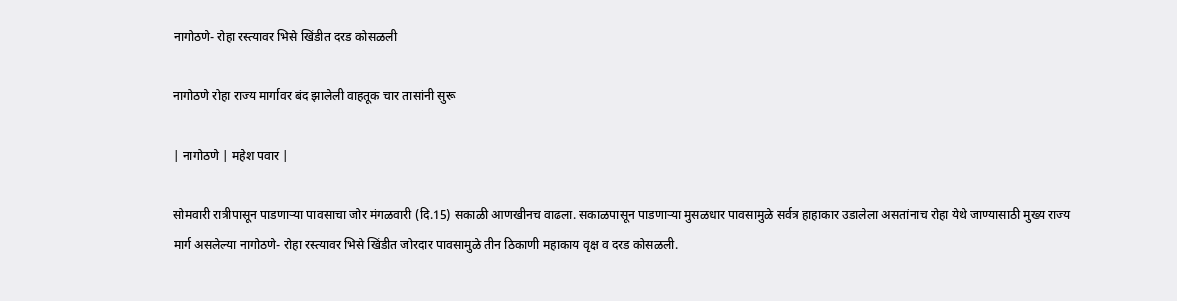नागोठणे- रोहा रस्त्यावर भिसे खिंडीत दरड कोसळली

नागोठणे रोहा राज्य मार्गावर बंद झालेली वाहतूक चार तासांनी सुरू

| नागोठणे | महेश पवार |

सोमवारी रात्रीपासून पाडणाऱ्या पावसाचा जोर मंगळवारी (दि.15) सकाळी आणखीनच वाढला. सकाळपासून पाडणाऱ्या मुसळधार पावसामुळे सर्वत्र हाहाकार उडालेला असतांनाच रोहा येथे जाण्यासाठी मुख्य राज्य मार्ग असलेल्या नागोठणे- रोहा रस्त्यावर भिसे खिंडीत जोरदार पावसामुळे तीन ठिकाणी महाकाय वृक्ष व दरड कोसळली.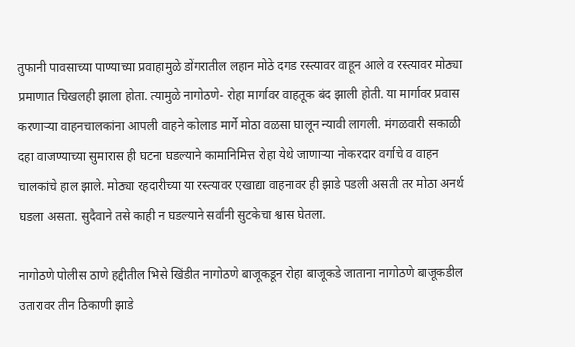तुफानी पावसाच्या पाण्याच्या प्रवाहामुळे डोंगरातील लहान मोठे दगड रस्त्यावर वाहून आले व रस्त्यावर मोठ्या प्रमाणात चिखलही झाला होता. त्यामुळे नागोठणे- रोहा मार्गावर वाहतूक बंद झाली होती. या मार्गावर प्रवास करणाऱ्या वाहनचालकांना आपली वाहने कोलाड मार्गे मोठा वळसा घालून न्यावी लागली. मंगळवारी सकाळी दहा वाजण्याच्या सुमारास ही घटना घडल्याने कामानिमित्त रोहा येथे जाणाऱ्या नोकरदार वर्गाचे व वाहन चालकांचे हाल झाले. मोठ्या रहदारीच्या या रस्त्यावर एखाद्या वाहनावर ही झाडे पडली असती तर मोठा अनर्थ घडला असता. सुदैवाने तसे काही न घडल्याने सर्वांनी सुटकेचा श्वास घेतला.

नागोठणे पोलीस ठाणे हद्दीतील भिसे खिंडीत नागोठणे बाजूकडून रोहा बाजूकडे जाताना नागोठणे बाजूकडील उतारावर तीन ठिकाणी झाडे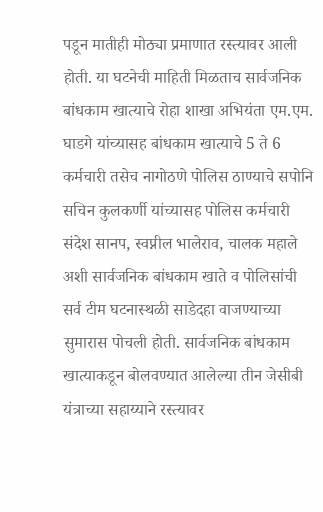पडून मातीही मोठ्या प्रमाणात रस्त्यावर आली होती. या घटनेची माहिती मिळताच सार्वजनिक बांधकाम खात्याचे रोहा शाखा अभियंता एम.एम. घाडगे यांच्यासह बांधकाम खात्याचे 5 ते 6 कर्मचारी तसेच नागोठणे पोलिस ठाण्याचे सपोनि सचिन कुलकर्णी यांच्यासह पोलिस कर्मचारी संदेश सानप, स्वप्नील भालेराव, चालक महाले अशी सार्वजनिक बांधकाम खाते व पोलिसांची सर्व टीम घटनास्थळी साडेदहा वाजण्याच्या सुमारास पोचली होती. सार्वजनिक बांधकाम खात्याकडून बोलवण्यात आलेल्या तीन जेसीबी यंत्राच्या सहाय्याने रस्त्यावर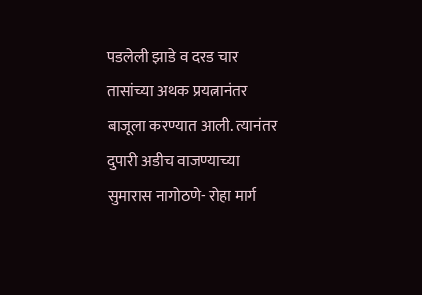पडलेली झाडे व दरड चार तासांच्या अथक प्रयत्नानंतर बाजूला करण्यात आली. त्यानंतर दुपारी अडीच वाजण्याच्या सुमारास नागोठणे- रोहा मार्ग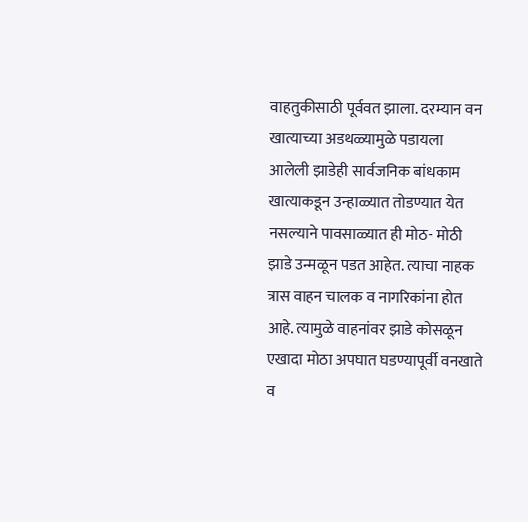वाहतुकीसाठी पूर्ववत झाला. दरम्यान वन खात्याच्या अडथळ्यामुळे पडायला आलेली झाडेही सार्वजनिक बांधकाम खात्याकडून उन्हाळ्यात तोडण्यात येत नसल्याने पावसाळ्यात ही मोठ- मोठी झाडे उन्मळून पडत आहेत. त्याचा नाहक त्रास वाहन चालक व नागरिकांना होत आहे. त्यामुळे वाहनांवर झाडे कोसळून एखादा मोठा अपघात घडण्यापूर्वी वनखाते व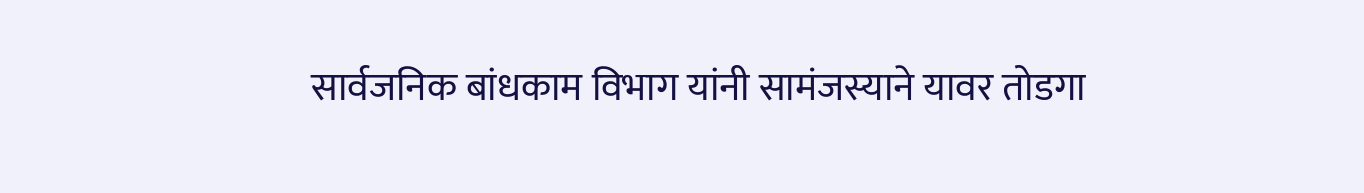सार्वजनिक बांधकाम विभाग यांनी सामंजस्याने यावर तोडगा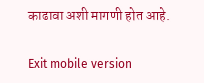काढावा अशी मागणी होत आहे.

Exit mobile version